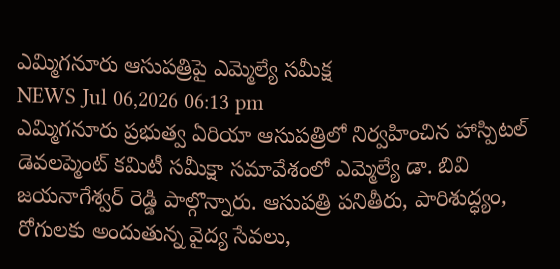ఎమ్మిగనూరు ఆసుపత్రిపై ఎమ్మెల్యే సమీక్ష
NEWS Jul 06,2026 06:13 pm
ఎమ్మిగనూరు ప్రభుత్వ ఏరియా ఆసుపత్రిలో నిర్వహించిన హాస్పిటల్ డెవలప్మెంట్ కమిటీ సమీక్షా సమావేశంలో ఎమ్మెల్యే డా. బివి జయనాగేశ్వర్ రెడ్డి పాల్గొన్నారు. ఆసుపత్రి పనితీరు, పారిశుద్ధ్యం, రోగులకు అందుతున్న వైద్య సేవలు,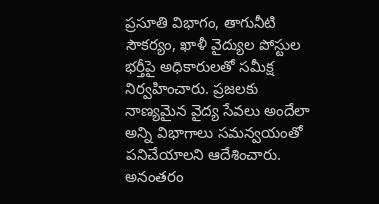ప్రసూతి విభాగం, తాగునీటి సౌకర్యం, ఖాళీ వైద్యుల పోస్టుల భర్తీపై అధికారులతో సమీక్ష నిర్వహించారు. ప్రజలకు నాణ్యమైన వైద్య సేవలు అందేలా అన్ని విభాగాలు సమన్వయంతో పనిచేయాలని ఆదేశించారు. అనంతరం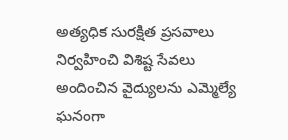అత్యధిక సురక్షిత ప్రసవాలు నిర్వహించి విశిష్ట సేవలు అందించిన వైద్యులను ఎమ్మెల్యే ఘనంగా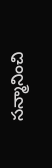సన్మానించి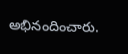అభినందించారు.